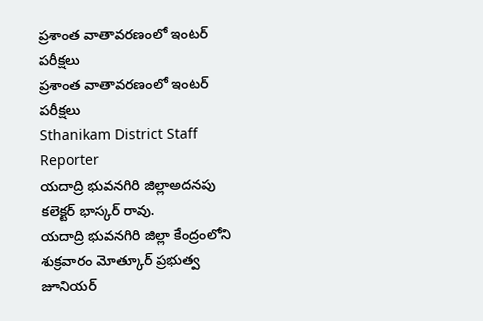ప్రశాంత వాతావరణంలో ఇంటర్ పరీక్షలు
ప్రశాంత వాతావరణంలో ఇంటర్ పరీక్షలు
Sthanikam District Staff Reporter
యదాద్రి భువనగిరి జిల్లాఅదనపు కలెక్టర్ భాస్కర్ రావు.
యదాద్రి భువనగిరి జిల్లా కేంద్రంలోని శుక్రవారం మోత్కూర్ ప్రభుత్వ జూనియర్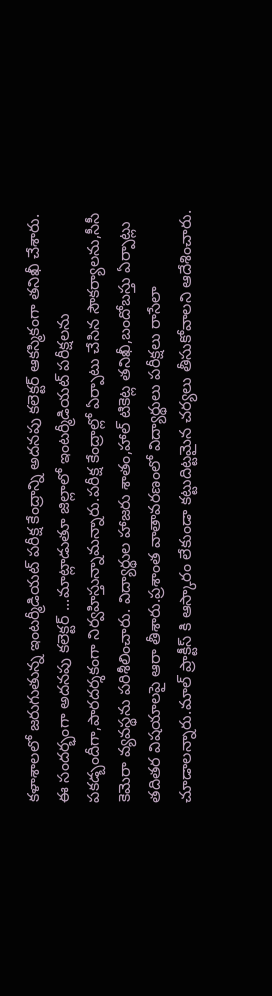కళాశాలలో జరుగుతున్న ఇంటర్మీడియట్ పరీక్ష కేంద్రాన్ని అదనపు కలెక్టర్ ఆకస్మికంగా తనిఖీ చేశారు. ఈ సందర్భంగా అదనపు కలెక్టర్ ...మాట్లాడుతూ జిల్లాలో ఇంటర్మీడియట్ పరీక్షలను పకడ్బందీగా,పారదర్శకంగా నిర్వహిస్తున్నామన్నారు.పరీక్ష కేంద్రాల్లో ఏర్పాటు చేసిన సౌకర్యాలను,సీసీ కెమెరా వ్యవస్థను పరిశీలించారు. విద్యార్థుల హాజరు శాతం,హాల్ టికెట్ల తనిఖీ,బందోబస్తు ఏర్పాట్లు తదితర విషయాలపై ఆరా తీశారు.ప్రశాంత వాతావరణంలో విద్యార్థులు పరీక్షలు రాసేలా చూడాలన్నారు.మాల్ ప్రాక్టీస్ కి ఆస్కారం లేకుండా కట్టుదిట్టమైన చర్యలు తీసుకోవాలని ఆదేశించారు.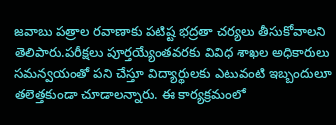జవాబు పత్రాల రవాణాకు పటిష్ట భద్రతా చర్యలు తీసుకోవాలని తెలిపారు.పరీక్షలు పూర్తయ్యేంతవరకు వివిధ శాఖల అధికారులు సమన్వయంతో పని చేస్తూ విద్యార్థులకు ఎటువంటి ఇబ్బందులూ తలెత్తకుండా చూడాలన్నారు. ఈ కార్యక్రమంలో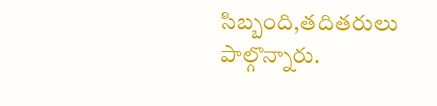సిబ్బంది,తదితరులు పాల్గొన్నారు.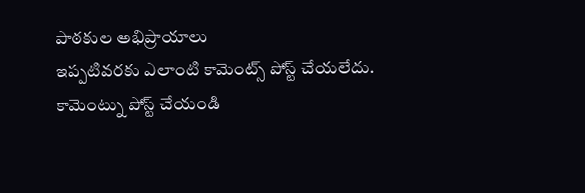పాఠకుల అభిప్రాయాలు
ఇప్పటివరకు ఎలాంటి కామెంట్స్ పోస్ట్ చేయలేదు.
కామెంట్ను పోస్ట్ చేయండి